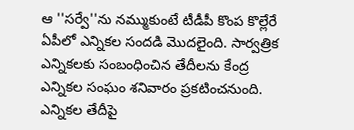ఆ ''సర్వే''ను నమ్ముకుంటే టీడీపీ కొంప కొల్లేరే
ఏపీలో ఎన్నికల సందడి మొదలైంది. సార్వత్రిక ఎన్నికలకు సంబంధించిన తేదీలను కేంద్ర ఎన్నికల సంఘం శనివారం ప్రకటించనుంది. ఎన్నికల తేదీపై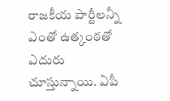రాజకీయ పార్టీలన్నీ ఎంతో ఉత్కంఠతో ఎదురు చూస్తున్నాయి. ఏపీ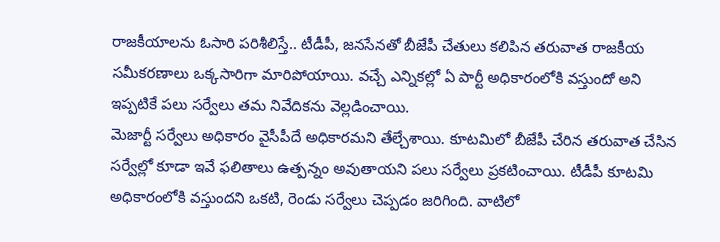రాజకీయాలను ఓసారి పరిశీలిస్తే.. టీడీపీ, జనసేనతో బీజేపీ చేతులు కలిపిన తరువాత రాజకీయ సమీకరణాలు ఒక్కసారిగా మారిపోయాయి. వచ్చే ఎన్నికల్లో ఏ పార్టీ అధికారంలోకి వస్తుందో అని ఇప్పటికే పలు సర్వేలు తమ నివేదికను వెల్లడించాయి.
మెజార్టీ సర్వేలు అధికారం వైసీపీదే అధికారమని తేల్చేశాయి. కూటమిలో బీజేపీ చేరిన తరువాత చేసిన సర్వేల్లో కూడా ఇవే ఫలితాలు ఉత్పన్నం అవుతాయని పలు సర్వేలు ప్రకటించాయి. టీడీపీ కూటమి అధికారంలోకి వస్తుందని ఒకటి, రెండు సర్వేలు చెప్పడం జరిగింది. వాటిలో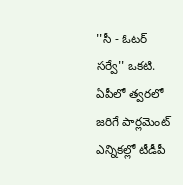''సీ - ఓటర్ సర్వే'' ఒకటి. ఏపీలో త్వరలో జరిగే పార్లమెంట్ ఎన్నికల్లో టీడీపీ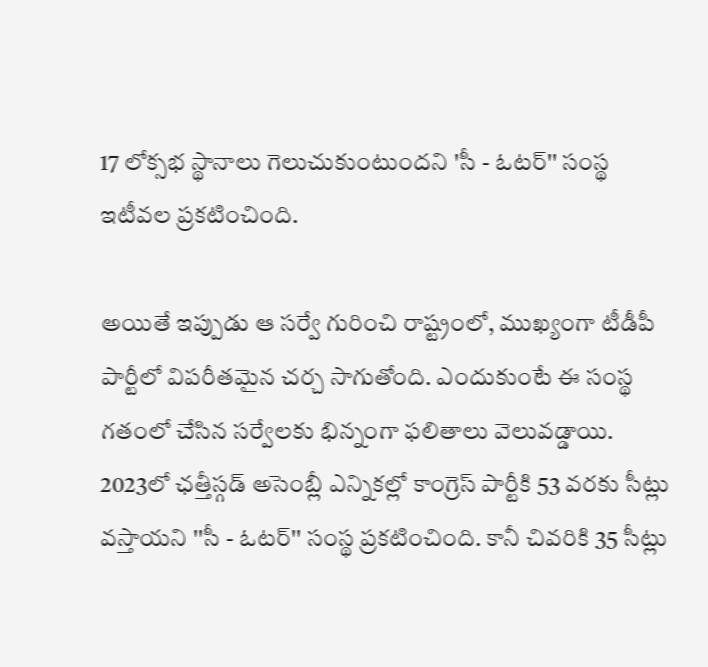17 లోక్సభ స్థానాలు గెలుచుకుంటుందని 'సీ - ఓటర్'' సంస్థ ఇటీవల ప్రకటించింది.

అయితే ఇప్పుడు ఆ సర్వే గురించి రాష్ట్రంలో, ముఖ్యంగా టీడీపీ పార్టీలో విపరీతమైన చర్చ సాగుతోంది. ఎందుకుంటే ఈ సంస్థ గతంలో చేసిన సర్వేలకు భిన్నంగా ఫలితాలు వెలువడ్డాయి. 2023లో ఛత్తీస్గడ్ అసెంబ్లీ ఎన్నికల్లో కాంగ్రెస్ పార్టీకి 53 వరకు సీట్లు వస్తాయని ''సీ - ఓటర్'' సంస్థ ప్రకటించింది. కానీ చివరికి 35 సీట్లు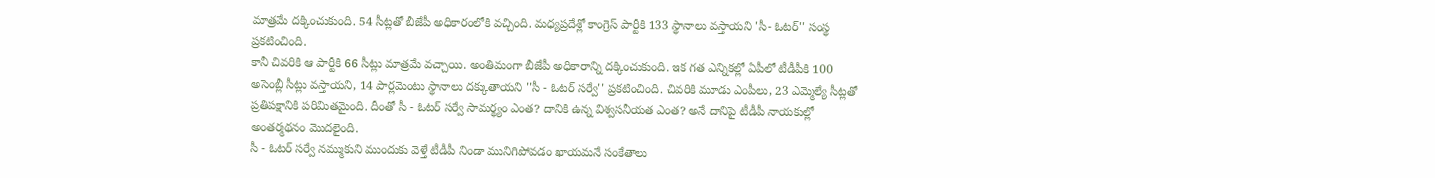మాత్రమే దక్కించుకుంది. 54 సీట్లతో బీజేపీ అధికారంలోకి వచ్చింది. మధ్యప్రదేశ్లో కాంగ్రెస్ పార్టీకి 133 స్థానాలు వస్తాయని 'సీ- ఓటర్'' సంస్థ ప్రకటించింది.
కానీ చివరికి ఆ పార్టీకి 66 సీట్లు మాత్రమే వచ్చాయి. అంతిమంగా బీజేపీ అధికారాన్ని దక్కించుకుంది. ఇక గత ఎన్నికల్లో ఏపీలో టీడీపీకి 100 అసెంబ్లీ సీట్లు వస్తాయని, 14 పార్లమెంటు స్థానాలు దక్కుతాయని ''సీ - ఓటర్ సర్వే'' ప్రకటించింది. చివరికి మూడు ఎంపీలు, 23 ఎమ్మెల్యే సీట్లతో ప్రతిపక్షానికి పరిమితమైంది. దీంతో సీ - ఓటర్ సర్వే సామర్థ్యం ఎంత? దానికి ఉన్న విశ్వసనీయత ఎంత? అనే దానిపై టీడీపీ నాయకుల్లో అంతర్మథనం మొదలైంది.
సీ - ఓటర్ సర్వే నమ్ముకుని ముందుకు వెళ్తే టీడీపీ నిండా మునిగిపోవడం ఖాయమనే సంకేతాలు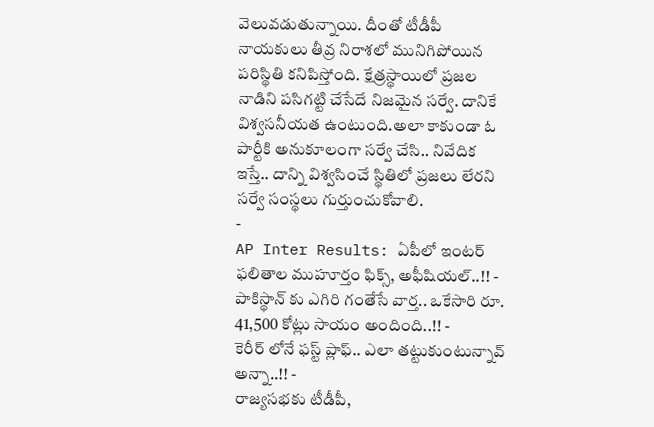వెలువడుతున్నాయి. దీంతో టీడీపీ నాయకులు తీవ్ర నిరాశలో మునిగిపోయిన పరిస్థితి కనిపిస్తోంది. క్షేత్రస్థాయిలో ప్రజల నాడిని పసిగట్టి చేసేదే నిజమైన సర్వే. దానికే విశ్వసనీయత ఉంటుంది.అలా కాకుండా ఓ పార్టీకి అనుకూలంగా సర్వే చేసి.. నివేదిక ఇస్తే.. దాన్ని విశ్వసించే స్థితిలో ప్రజలు లేరని సర్వే సంస్థలు గుర్తుంచుకోవాలి.
-
AP Inter Results: ఏపీలో ఇంటర్ ఫలితాల ముహూర్తం ఫిక్స్, అఫీషియల్..!! -
పాకిస్థాన్ కు ఎగిరి గంతేసే వార్త.. ఒకేసారి రూ. 41,500 కోట్లు సాయం అందింది..!! -
కెరీర్ లోనే ఫస్ట్ ప్లాఫ్.. ఎలా తట్టుకుంటున్నావ్ అన్నా..!! -
రాజ్యసభకు టీడీపీ,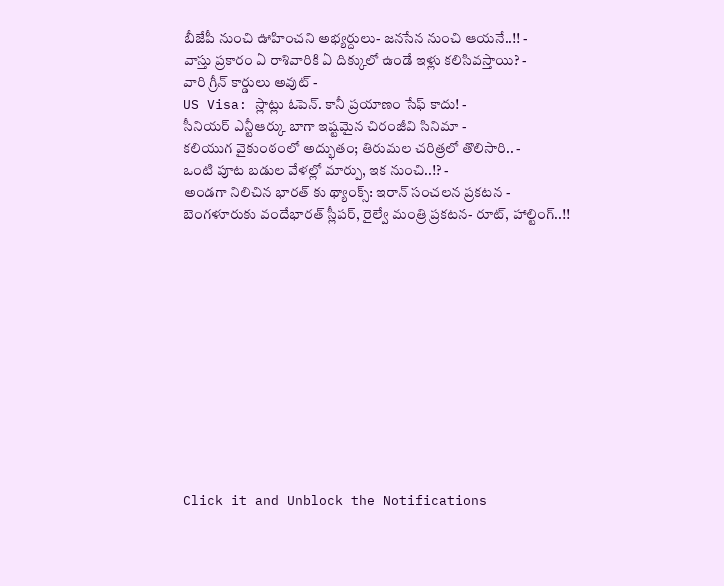బీజేపీ నుంచి ఊహించని అభ్యర్దులు- జనసేన నుంచి ఆయనే..!! -
వాస్తు ప్రకారం ఏ రాశివారికి ఏ దిక్కులో ఉండే ఇళ్లు కలిసివస్తాయి? -
వారి గ్రీన్ కార్డులు అవుట్ -
US Visa: స్లాట్లు ఓపెన్. కానీ ప్రయాణం సేఫ్ కాదు! -
సీనియర్ ఎన్టీఆర్కు బాగా ఇష్టమైన చిరంజీవి సినిమా -
కలియుగ వైకుంఠంలో అద్భుతం; తిరుమల చరిత్రలో తొలిసారి.. -
ఒంటి పూట బడుల వేళల్లో మార్పు, ఇక నుంచి..!? -
అండగా నిలిచిన భారత్ కు థ్యాంక్స్: ఇరాన్ సంచలన ప్రకటన -
బెంగళూరుకు వందేభారత్ స్లీపర్, రైల్వే మంత్రి ప్రకటన- రూట్, హాల్టింగ్..!!












Click it and Unblock the Notifications